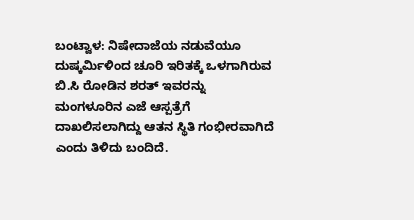ಬಂಟ್ವಾಳ: ನಿಷೇದಾಜೆಯ ನಡುವೆಯೂ ದುಷ್ಕರ್ಮಿಳಿಂದ ಚೂರಿ ಇರಿತಕ್ಕೆ ಒಳಗಾಗಿರುವ ಬಿ.ಸಿ ರೋಡಿನ ಶರತ್ ಇವರನ್ನು ಮಂಗಳೂರಿನ ಎಜೆ ಆಸ್ಪತ್ರೆಗೆ ದಾಖಲಿಸಲಾಗಿದ್ದು ಆತನ ಸ್ಥಿತಿ ಗಂಭೀರವಾಗಿದೆ ಎಂದು ತಿಳಿದು ಬಂದಿದೆ.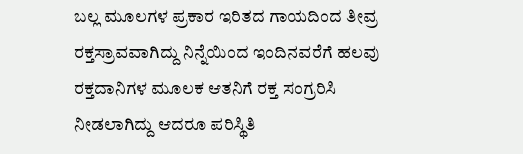ಬಲ್ಲ ಮೂಲಗಳ ಪ್ರಕಾರ ಇರಿತದ ಗಾಯದಿಂದ ತೀವ್ರ ರಕ್ತಸ್ರಾವವಾಗಿದ್ದು ನಿನ್ನೆಯಿಂದ ಇಂದಿನವರೆಗೆ ಹಲವು ರಕ್ತದಾನಿಗಳ ಮೂಲಕ ಆತನಿಗೆ ರಕ್ತ ಸಂಗ್ರರಿಸಿ ನೀಡಲಾಗಿದ್ದು ಆದರೂ ಪರಿಸ್ಥಿತಿ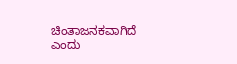ಚಿಂತಾಜನಕವಾಗಿದೆ ಎಂದು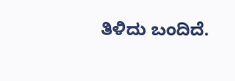ತಿಳಿದು ಬಂದಿದೆ.